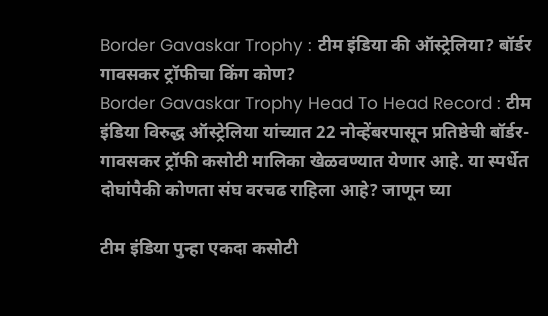Border Gavaskar Trophy : टीम इंडिया की ऑस्ट्रेलिया? बॉर्डर गावसकर ट्रॉफीचा किंग कोण?
Border Gavaskar Trophy Head To Head Record : टीम इंडिया विरुद्ध ऑस्ट्रेलिया यांच्यात 22 नोव्हेंबरपासून प्रतिष्ठेची बॉर्डर-गावसकर ट्रॉफी कसोटी मालिका खेळवण्यात येणार आहे. या स्पर्धेत दोघांपैकी कोणता संघ वरचढ राहिला आहे? जाणून घ्या

टीम इंडिया पुन्हा एकदा कसोटी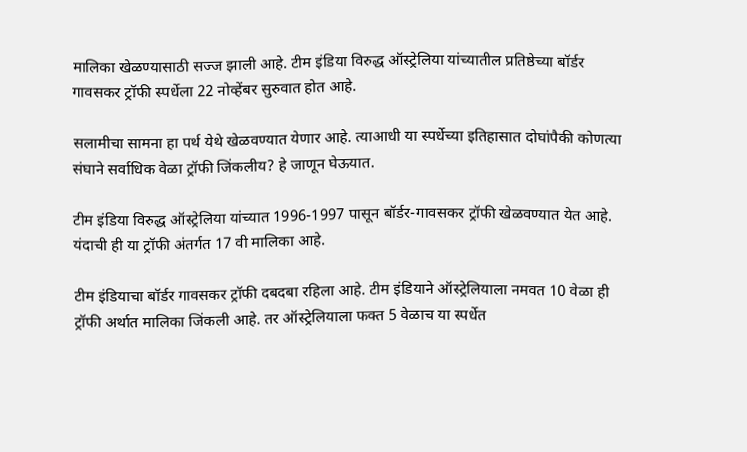मालिका खेळण्यासाठी सज्ज झाली आहे. टीम इंडिया विरुद्ध ऑस्ट्रेलिया यांच्यातील प्रतिष्ठेच्या बॉर्डर गावसकर ट्रॉफी स्पर्धेला 22 नोव्हेंबर सुरुवात होत आहे.

सलामीचा सामना हा पर्थ येथे खेळवण्यात येणार आहे. त्याआधी या स्पर्धेच्या इतिहासात दोघांपैकी कोणत्या संघाने सर्वाधिक वेळा ट्रॉफी जिंकलीय? हे जाणून घेऊयात.

टीम इंडिया विरुद्ध ऑस्ट्रेलिया यांच्यात 1996-1997 पासून बॉर्डर-गावसकर ट्रॉफी खेळवण्यात येत आहे. यंदाची ही या ट्रॉफी अंतर्गत 17 वी मालिका आहे.

टीम इंडियाचा बॉर्डर गावसकर ट्रॉफी दबदबा रहिला आहे. टीम इंडियाने ऑस्ट्रेलियाला नमवत 10 वेळा ही ट्रॉफी अर्थात मालिका जिंकली आहे. तर ऑस्ट्रेलियाला फक्त 5 वेळाच या स्पर्धेत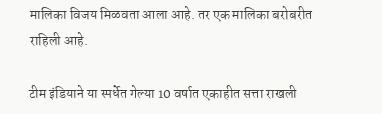मालिका विजय मिळवता आला आहे. तर एक मालिका बरोबरीत राहिली आहे.

टीम इंडियाने या स्पर्धेत गेल्या 10 वर्षात एकाहीत सत्ता राखली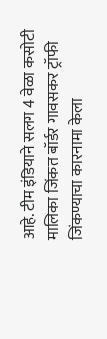आहे. टीम इंडियाने सलग 4 वेळा कसोटी मालिका जिंकत बॉर्डर गावसकर ट्रॉफी जिंकण्याचा कारनामा केला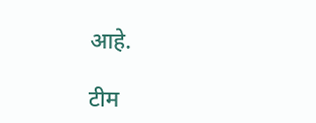आहे.

टीम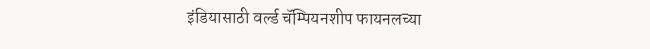इंडियासाठी वर्ल्ड चॅम्पियनशीप फायनलच्या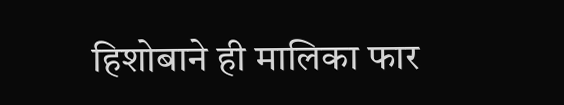हिशोबाने ही मालिका फार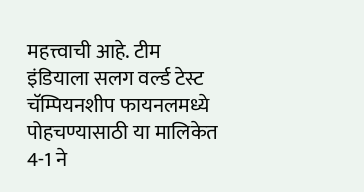महत्त्वाची आहे. टीम इंडियाला सलग वर्ल्ड टेस्ट चॅम्पियनशीप फायनलमध्ये पोहचण्यासाठी या मालिकेत 4-1 ने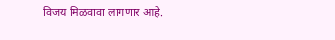विजय मिळवावा लागणार आहे.